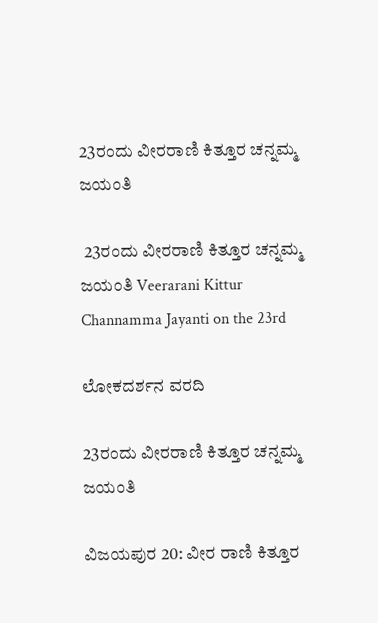23ರಂದು ವೀರರಾಣಿ ಕಿತ್ತೂರ ಚನ್ನಮ್ಮ ಜಯಂತಿ

 23ರಂದು ವೀರರಾಣಿ ಕಿತ್ತೂರ ಚನ್ನಮ್ಮ ಜಯಂತಿ Veerarani Kittur Channamma Jayanti on the 23rd

ಲೋಕದರ್ಶನ ವರದಿ

23ರಂದು ವೀರರಾಣಿ ಕಿತ್ತೂರ ಚನ್ನಮ್ಮ ಜಯಂತಿ

ವಿಜಯಪುರ 20: ವೀರ ರಾಣಿ ಕಿತ್ತೂರ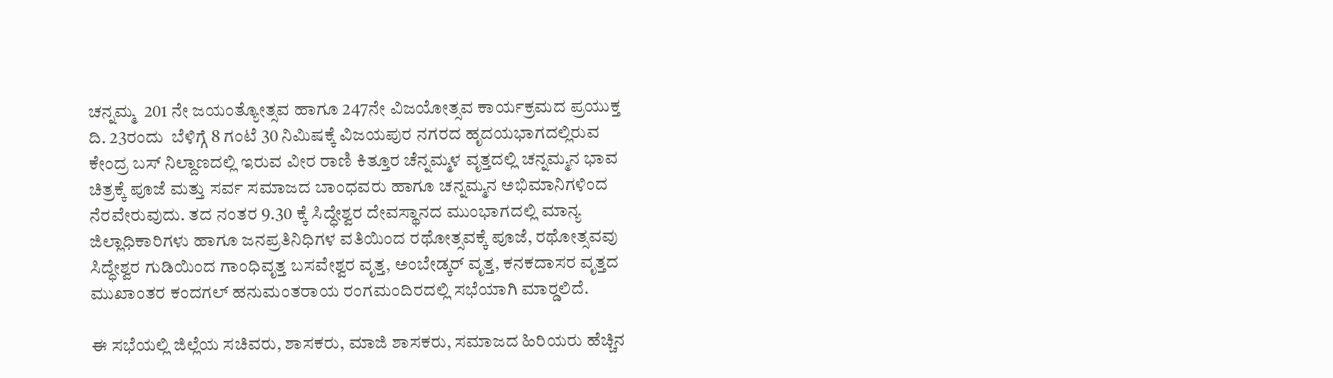ಚನ್ನಮ್ಮ  201 ನೇ ಜಯಂತ್ಯೋತ್ಸವ ಹಾಗೂ 247ನೇ ವಿಜಯೋತ್ಸವ ಕಾರ್ಯಕ್ರಮದ ಪ್ರಯುಕ್ತ ದಿ. 23ರಂದು  ಬೆಳಿಗ್ಗೆ 8 ಗಂಟೆ 30 ನಿಮಿಷಕ್ಕೆ ವಿಜಯಪುರ ನಗರದ ಹೃದಯಭಾಗದಲ್ಲಿರುವ ಕೇಂದ್ರ ಬಸ್ ನಿಲ್ದಾಣದಲ್ಲಿ ಇರುವ ವೀರ ರಾಣಿ ಕಿತ್ತೂರ ಚೆನ್ನಮ್ಮಳ ವೃತ್ತದಲ್ಲಿ ಚನ್ನಮ್ಮನ ಭಾವ ಚಿತ್ರಕ್ಕೆ ಪೂಜೆ ಮತ್ತು ಸರ್ವ ಸಮಾಜದ ಬಾಂಧವರು ಹಾಗೂ ಚನ್ನಮ್ಮನ ಅಭಿಮಾನಿಗಳಿಂದ ನೆರವೇರುವುದು. ತದ ನಂತರ 9.30 ಕ್ಕೆ ಸಿದ್ಧೇಶ್ವರ ದೇವಸ್ಥಾನದ ಮುಂಭಾಗದಲ್ಲಿ ಮಾನ್ಯ ಜಿಲ್ಲಾಧಿಕಾರಿಗಳು ಹಾಗೂ ಜನಪ್ರತಿನಿಧಿಗಳ ವತಿಯಿಂದ ರಥೋತ್ಸವಕ್ಕೆ ಪೂಜೆ, ರಥೋತ್ಸವವು ಸಿದ್ಧೇಶ್ವರ ಗುಡಿಯಿಂದ ಗಾಂಧಿವೃತ್ತ ಬಸವೇಶ್ವರ ವೃತ್ತ, ಅಂಬೇಡ್ಕರ್ ವೃತ್ತ, ಕನಕದಾಸರ ವೃತ್ತದ ಮುಖಾಂತರ ಕಂದಗಲ್ ಹನುಮಂತರಾಯ ರಂಗಮಂದಿರದಲ್ಲಿ ಸಭೆಯಾಗಿ ಮಾರ‍್ಡಲಿದೆ.

ಈ ಸಭೆಯಲ್ಲಿ ಜಿಲ್ಲೆಯ ಸಚಿವರು, ಶಾಸಕರು, ಮಾಜಿ ಶಾಸಕರು, ಸಮಾಜದ ಹಿರಿಯರು ಹೆಚ್ಚಿನ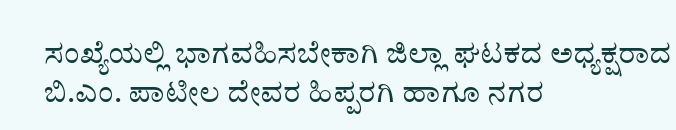ಸಂಖ್ಯೆಯಲ್ಲಿ ಭಾಗವಹಿಸಬೇಕಾಗಿ ಜಿಲ್ಲಾ ಘಟಕದ ಅಧ್ಯಕ್ಷರಾದ ಬಿ.ಎಂ. ಪಾಟೀಲ ದೇವರ ಹಿಪ್ಪರಗಿ ಹಾಗೂ ನಗರ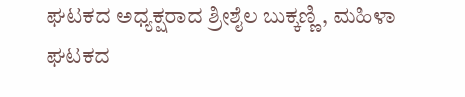ಘಟಕದ ಅಧ್ಯಕ್ಷರಾದ ಶ್ರೀಶೈಲ ಬುಕ್ಕಣ್ಣಿ, ಮಹಿಳಾ ಘಟಕದ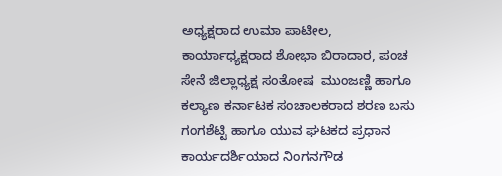ಅಧ್ಯಕ್ಷರಾದ ಉಮಾ ಪಾಟೀಲ, ಕಾರ್ಯಾಧ್ಯಕ್ಷರಾದ ಶೋಭಾ ಬಿರಾದಾರ, ಪಂಚ ಸೇನೆ ಜಿಲ್ಲಾಧ್ಯಕ್ಷ ಸಂತೋಷ  ಮುಂಜಣ್ಣಿ ಹಾಗೂ ಕಲ್ಯಾಣ ಕರ್ನಾಟಕ ಸಂಚಾಲಕರಾದ ಶರಣ ಬಸು ಗಂಗಶೆಟ್ಟಿ ಹಾಗೂ ಯುವ ಘಟಕದ ಪ್ರಧಾನ ಕಾರ್ಯದರ್ಶಿಯಾದ ನಿಂಗನಗೌಡ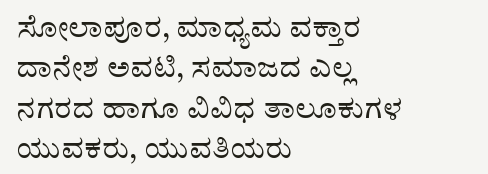ಸೋಲಾಪೂರ, ಮಾಧ್ಯಮ ವಕ್ತಾರ ದಾನೇಶ ಅವಟಿ, ಸಮಾಜದ ಎಲ್ಲ ನಗರದ ಹಾಗೂ ವಿವಿಧ ತಾಲೂಕುಗಳ ಯುವಕರು, ಯುವತಿಯರು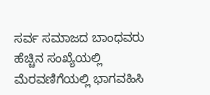ಸರ್ವ ಸಮಾಜದ ಬಾಂಧವರು ಹೆಚ್ಚಿನ ಸಂಖ್ಯೆಯಲ್ಲಿ ಮೆರವಣಿಗೆಯಲ್ಲಿ ಭಾಗವಹಿಸಿ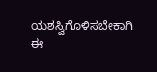ಯಶಸ್ವಿಗೊಳಿಸಬೇಕಾಗಿ ಈ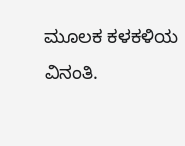ಮೂಲಕ ಕಳಕಳಿಯ ವಿನಂತಿ.